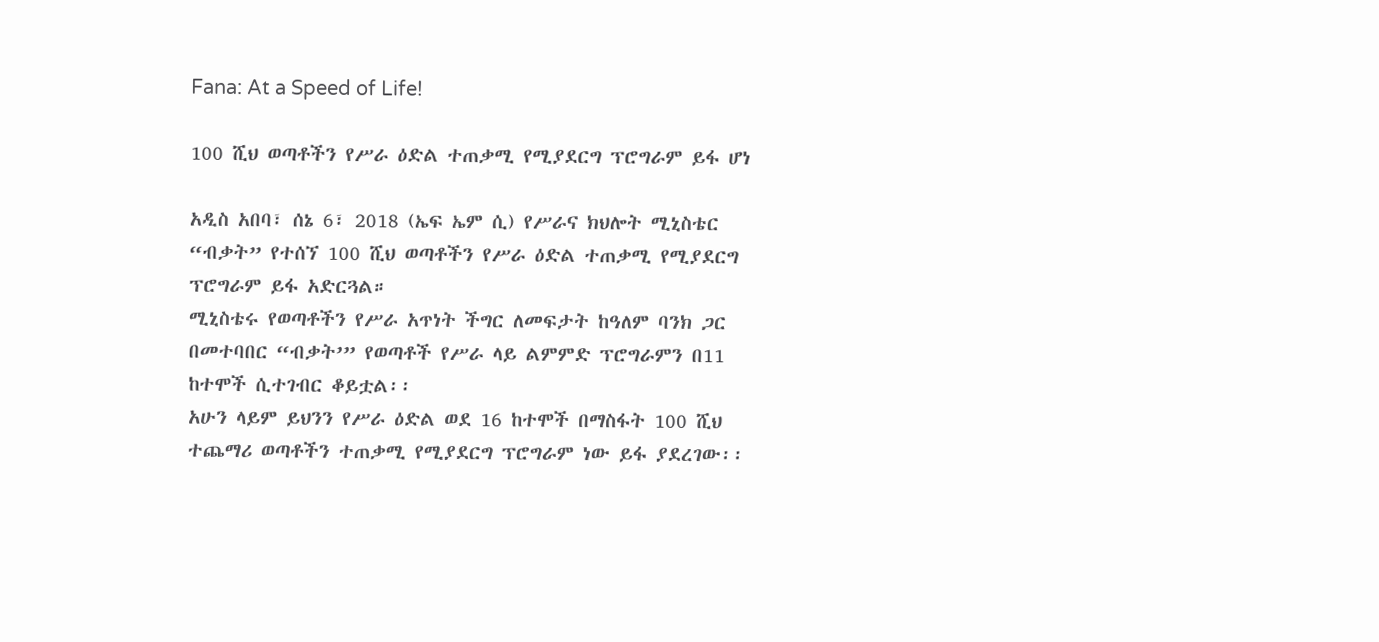Fana: At a Speed of Life!

100 ሺህ ወጣቶችን የሥራ ዕድል ተጠቃሚ የሚያደርግ ፕሮግራም ይፋ ሆነ

አዲስ አበባ፣ ሰኔ 6፣ 2018 (ኤፍ ኤም ሲ) የሥራና ክህሎት ሚኒስቴር “ብቃት” የተሰኘ 100 ሺህ ወጣቶችን የሥራ ዕድል ተጠቃሚ የሚያደርግ ፕሮግራም ይፋ አድርጓል።
ሚኒስቴሩ የወጣቶችን የሥራ አጥነት ችግር ለመፍታት ከዓለም ባንክ ጋር በመተባበር “ብቃት’” የወጣቶች የሥራ ላይ ልምምድ ፕሮግራምን በ11 ከተሞች ሲተገብር ቆይቷል፡፡
አሁን ላይም ይህንን የሥራ ዕድል ወደ 16 ከተሞች በማስፋት 100 ሺህ ተጨማሪ ወጣቶችን ተጠቃሚ የሚያደርግ ፕሮግራም ነው ይፋ ያደረገው፡፡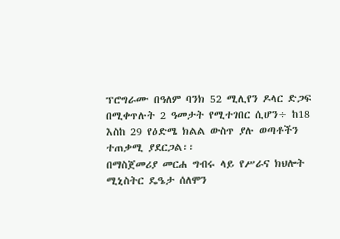ፕሮግራሙ በዓለም ባንክ 52 ሚሊየን ዶላር ድጋፍ በሚቀጥሉት 2 ዓመታት የሚተገበር ሲሆን÷ ከ18 እስከ 29 የዕድሜ ክልል ውስጥ ያሉ ወጣቶችን ተጠቃሚ ያደርጋል፡፡
በማስጀመሪያ መርሐ ግብሩ ላይ የሥራና ክህሎት ሚኒስትር ዴዔታ ሰለሞን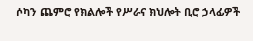ሶካን ጨምሮ የክልሎች የሥራና ክህሎት ቢሮ ኃላፊዎች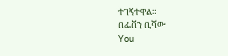ተገኝተዋል።
በፌቨን ቢሻው
You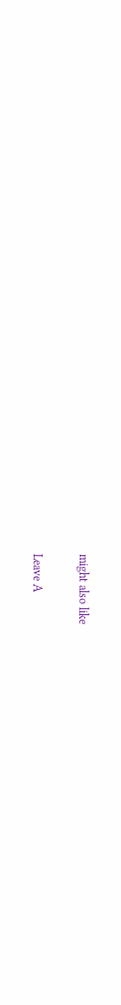might also like

Leave A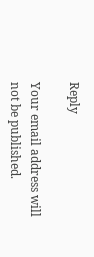Reply

Your email address will not be published.